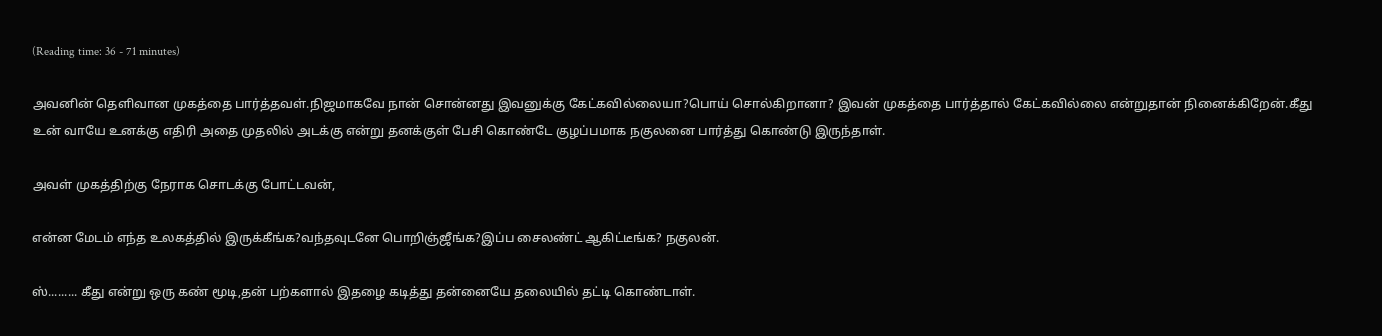(Reading time: 36 - 71 minutes)

அவனின் தெளிவான முகத்தை பார்த்தவள்.நிஜமாகவே நான் சொன்னது இவனுக்கு கேட்கவில்லையா?பொய் சொல்கிறானா? இவன் முகத்தை பார்த்தால் கேட்கவில்லை என்றுதான் நினைக்கிறேன்.கீது உன் வாயே உனக்கு எதிரி அதை முதலில் அடக்கு என்று தனக்குள் பேசி கொண்டே குழப்பமாக நகுலனை பார்த்து கொண்டு இருந்தாள்.

அவள் முகத்திற்கு நேராக சொடக்கு போட்டவன்,

என்ன மேடம் எந்த உலகத்தில் இருக்கீங்க?வந்தவுடனே பொறிஞ்ஜீங்க?இப்ப சைலண்ட் ஆகிட்டீங்க? நகுலன்.

ஸ்......... கீது என்று ஒரு கண் மூடி,தன் பற்களால் இதழை கடித்து தன்னையே தலையில் தட்டி கொண்டாள்.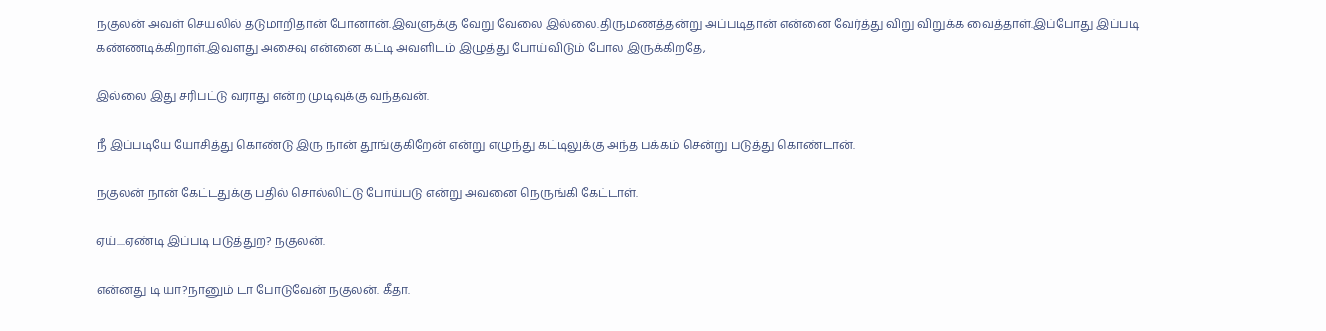நகுலன் அவள் செயலில் தடுமாறிதான் போனான்.இவளுக்கு வேறு வேலை இல்லை.திருமணத்தன்று அப்படிதான் என்னை வேர்த்து விறு விறுக்க வைத்தாள்.இப்போது இப்படி கண்ணடிக்கிறாள்.இவளது அசைவு என்னை கட்டி அவளிடம் இழுத்து போய்விடும் போல இருக்கிறதே,

இல்லை இது சரிபட்டு வராது என்ற முடிவுக்கு வந்தவன்.

நீ இப்படியே யோசித்து கொண்டு இரு நான் தூங்குகிறேன் என்று எழுந்து கட்டிலுக்கு அந்த பக்கம் சென்று படுத்து கொண்டான்.

நகுலன் நான் கேட்டதுக்கு பதில் சொல்லிட்டு போய்படு என்று அவனை நெருங்கி கேட்டாள்.

ஏய்....ஏண்டி இப்படி படுத்துற? நகுலன்.

என்னது டி யா?நானும் டா போடுவேன் நகுலன். கீதா.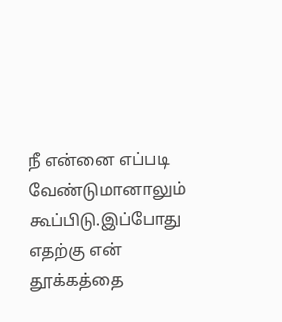நீ என்னை எப்படி வேண்டுமானாலும் கூப்பிடு.இப்போது எதற்கு என் தூக்கத்தை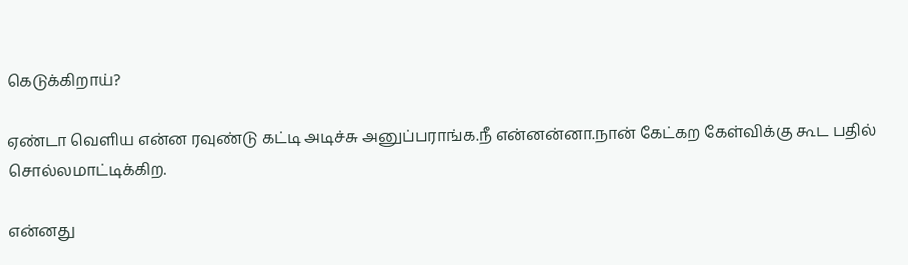கெடுக்கிறாய்?

ஏண்டா வெளிய என்ன ரவுண்டு கட்டி அடிச்சு அனுப்பராங்க.நீ என்னன்னா.நான் கேட்கற கேள்விக்கு கூட பதில் சொல்லமாட்டிக்கிற.

என்னது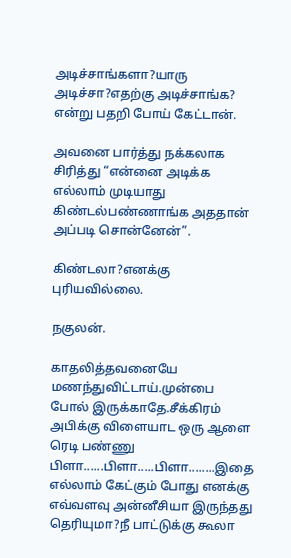அடிச்சாங்களா?யாரு அடிச்சா?எதற்கு அடிச்சாங்க? என்று பதறி போய் கேட்டான்.

அவனை பார்த்து நக்கலாக சிரித்து “என்னை அடிக்க எல்லாம் முடியாது கிண்டல்பண்ணாங்க அததான் அப்படி சொன்னேன்”.

கிண்டலா?எனக்கு புரியவில்லை.

நகுலன்.

காதலித்தவனையே மணந்துவிட்டாய்.முன்பை போல் இருக்காதே.சீக்கிரம் அபிக்கு விளையாட ஒரு ஆளை ரெடி பண்ணு பிளா......பிளா.....பிளா........இதை எல்லாம் கேட்கும் போது எனக்கு எவ்வளவு அன்னீசியா இருந்தது தெரியுமா?நீ பாட்டுக்கு கூலா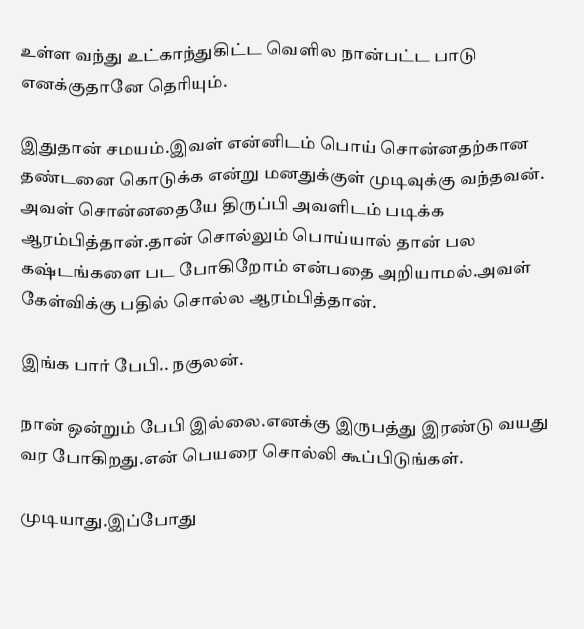உள்ள வந்து உட்காந்துகிட்ட வெளில நான்பட்ட பாடு எனக்குதானே தெரியும்.

இதுதான் சமயம்.இவள் என்னிடம் பொய் சொன்னதற்கான தண்டனை கொடுக்க என்று மனதுக்குள் முடிவுக்கு வந்தவன். அவள் சொன்னதையே திருப்பி அவளிடம் படிக்க ஆரம்பித்தான்.தான் சொல்லும் பொய்யால் தான் பல கஷ்டங்களை பட போகிறோம் என்பதை அறியாமல்.அவள் கேள்விக்கு பதில் சொல்ல ஆரம்பித்தான்.

இங்க பார் பேபி.. நகுலன்.

நான் ஒன்றும் பேபி இல்லை.எனக்கு இருபத்து இரண்டு வயது வர போகிறது.என் பெயரை சொல்லி கூப்பிடுங்கள்.

முடியாது.இப்போது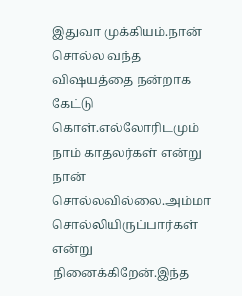இதுவா முக்கியம்.நான் சொல்ல வந்த விஷயத்தை நன்றாக கேட்டு கொள்.எல்லோரிடமும் நாம் காதலர்கள் என்று நான் சொல்லவில்லை.அம்மா சொல்லியிருப்பார்கள் என்று நினைக்கிறேன்.இந்த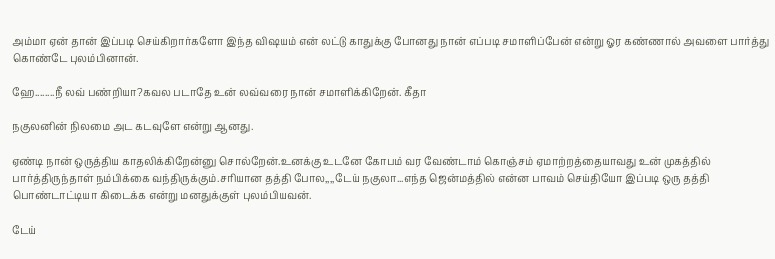அம்மா ஏன் தான் இப்படி செய்கிறார்களோ இந்த விஷயம் என் லட்டு காதுக்கு போனது நான் எப்படி சமாளிப்பேன் என்று ஓர கண்ணால் அவளை பார்த்து கொண்டே புலம்பினான்.

ஹே........நீ லவ் பண்றியா?கவல படாதே உன் லவ்வரை நான் சமாளிக்கிறேன். கீதா

நகுலனின் நிலமை அட கடவுளே என்று ஆனது.

ஏண்டி நான் ஒருத்திய காதலிக்கிறேன்னு சொல்றேன்.உனக்கு உடனே கோபம் வர வேண்டாம் கொஞ்சம் ஏமாற்றத்தையாவது உன் முகத்தில் பார்த்திருந்தாள் நம்பிக்கை வந்திருக்கும்.சரியான தத்தி போல,,,,டேய் நகுலா...எந்த ஜென்மத்தில் என்ன பாவம் செய்தியோ இப்படி ஒரு தத்தி பொண்டாட்டியா கிடைக்க என்று மனதுக்குள் புலம்பியவன்.

டேய்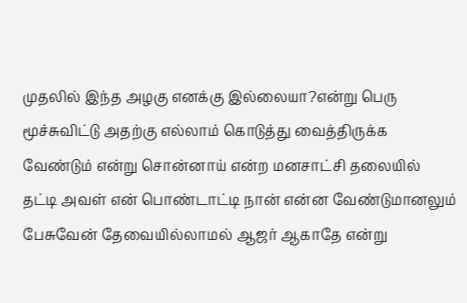முதலில் இந்த அழகு எனக்கு இல்லையா?என்று பெரு மூச்சுவிட்டு அதற்கு எல்லாம் கொடுத்து வைத்திருக்க வேண்டும் என்று சொன்னாய் என்ற மனசாட்சி தலையில் தட்டி அவள் என் பொண்டாட்டி நான் என்ன வேண்டுமானலும் பேசுவேன் தேவையில்லாமல் ஆஜர் ஆகாதே என்று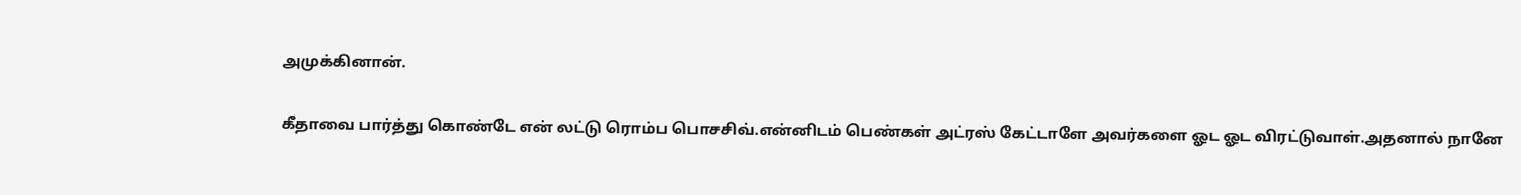அமுக்கினான்.

கீதாவை பார்த்து கொண்டே என் லட்டு ரொம்ப பொசசிவ்.என்னிடம் பெண்கள் அட்ரஸ் கேட்டாளே அவர்களை ஓட ஓட விரட்டுவாள்.அதனால் நானே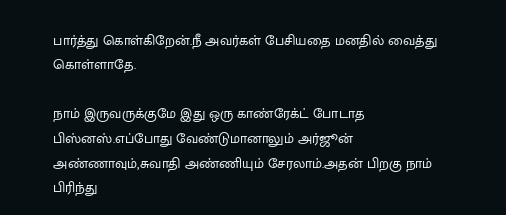பார்த்து கொள்கிறேன்.நீ அவர்கள் பேசியதை மனதில் வைத்து கொள்ளாதே.

நாம் இருவருக்குமே இது ஒரு காண்ரேக்ட் போடாத பிஸ்னஸ்.எப்போது வேண்டுமானாலும் அர்ஜூன் அண்ணாவும்,சுவாதி அண்ணியும் சேரலாம்.அதன் பிறகு நாம் பிரிந்து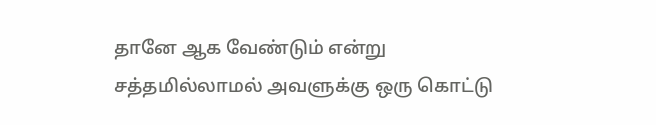தானே ஆக வேண்டும் என்று சத்தமில்லாமல் அவளுக்கு ஒரு கொட்டு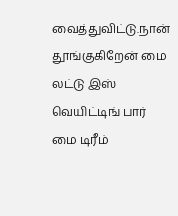வைத்துவிட்டு.நான் தூங்குகிறேன் மை லட்டு இஸ் வெயிட்டிங் பார் மை டிரீம்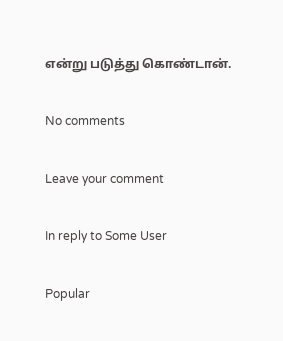என்று படுத்து கொண்டான்.

No comments

Leave your comment

In reply to Some User

Popular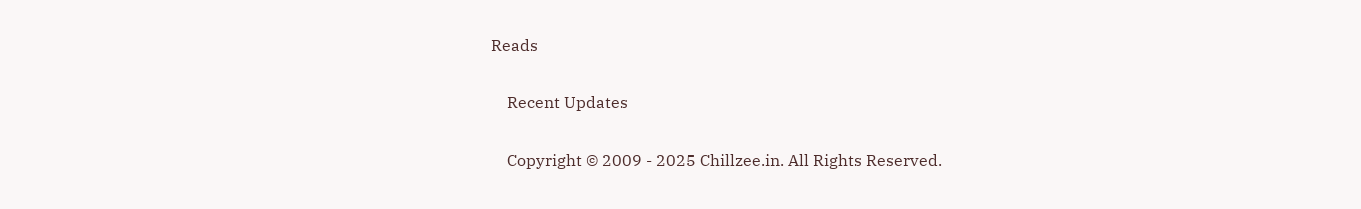Reads

    Recent Updates

    Copyright © 2009 - 2025 Chillzee.in. All Rights Reserved.